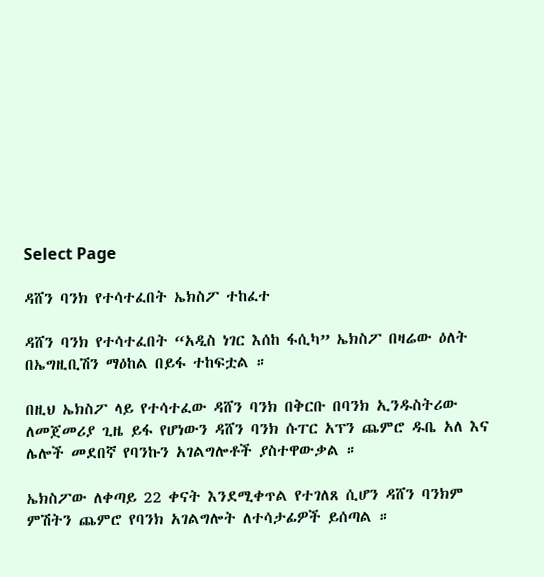Select Page

ዳሸን ባንክ የተሳተፈበት ኤክስፖ ተከፈተ

ዳሸን ባንክ የተሳተፈበት “አዲስ ነገር እሰከ ፋሲካ” ኤክስፖ በዛሬው ዕለት በኤግዚቢሽን ማዕከል በይፋ ተከፍቷል ።

በዚህ ኤክስፖ ላይ የተሳተፈው ዳሸን ባንክ በቅርቡ በባንክ ኢንዱስትሪው ለመጀመሪያ ጊዜ ይፋ የሆነውን ዳሸን ባንክ ሱፐር አፕን ጨምሮ ዱቤ አለ እና ሌሎች መደበኛ የባንኩን አገልግሎቶች ያስተዋውቃል ።

ኤክስፖው ለቀጣይ 22 ቀናት እንደሚቀጥል የተገለጸ ሲሆን ዳሸን ባንክም ምሽትን ጨምሮ የባንክ አገልግሎት ለተሳታፊዎች ይሰጣል ።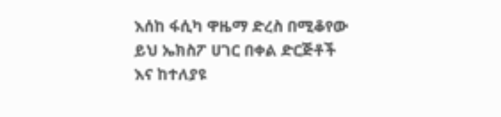እሰከ ፋሲካ ዋዜማ ድረስ በሚቆየው ይህ ኤክስፖ ሀገር በቀል ድርጅቶች እና ከተለያዩ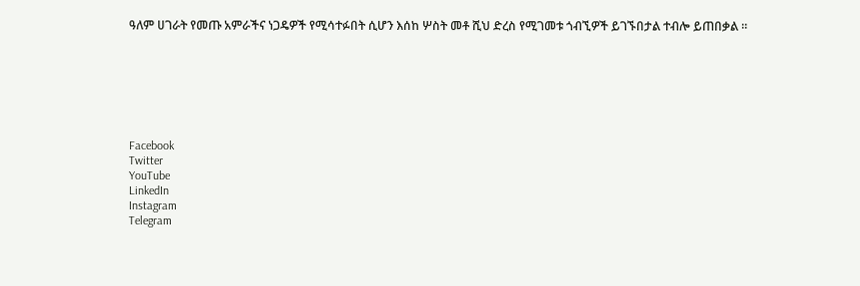ዓለም ሀገራት የመጡ አምራችና ነጋዴዎች የሚሳተፉበት ሲሆን እሰከ ሦስት መቶ ሺህ ድረስ የሚገመቱ ጎብኚዎች ይገኙበታል ተብሎ ይጠበቃል ።







Facebook
Twitter
YouTube
LinkedIn
Instagram
Telegram